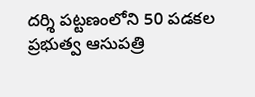దర్శి పట్టణంలోని 50 పడకల ప్రభుత్వ ఆసుపత్రి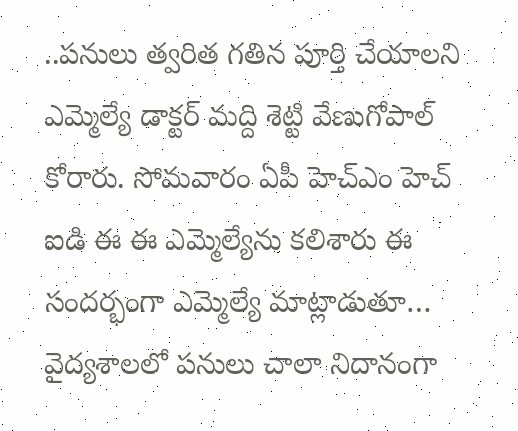..పనులు త్వరిత గతిన పూర్తి చేయాలని ఎమ్మెల్యే డాక్టర్ మద్ది శెట్టి వేణుగోపాల్ కోరారు. సోమవారం ఏపీ హెచ్ఎం హెచ్ ఐడి ఈ ఈ ఎమ్మెల్యేను కలిశారు ఈ సందర్భంగా ఎమ్మెల్యే మాట్లాడుతూ… వైద్యశాలలో పనులు చాలా నిదానంగా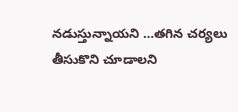నడుస్తున్నాయని …తగిన చర్యలు తీసుకొని చూడాలని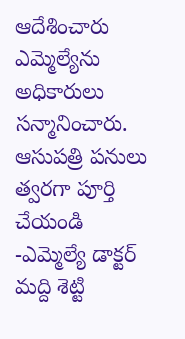ఆదేశించారు ఎమ్మెల్యేను అధికారులు సన్మానించారు.
ఆసుపత్రి పనులు త్వరగా పూర్తి చేయండి -ఎమ్మెల్యే డాక్టర్ మద్ది శెట్టి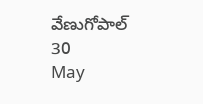వేణుగోపాల్
30
May